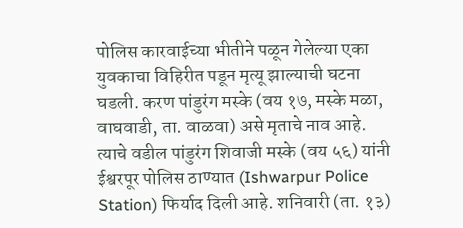पोलिस कारवाईच्या भीतीने पळून गेलेल्या एका युवकाचा विहिरीत पडून मृत्यू झाल्याची घटना घडली. करण पांडुरंग मस्के (वय १७, मस्के मळा, वाघवाडी, ता. वाळवा) असे मृताचे नाव आहे.
त्याचे वडील पांडुरंग शिवाजी मस्के (वय ५६) यांनी ईश्वरपूर पोलिस ठाण्यात (Ishwarpur Police Station) फिर्याद दिली आहे. शनिवारी (ता. १३)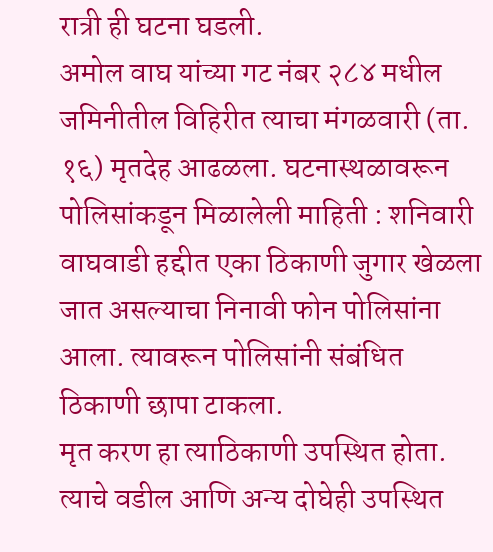रात्री ही घटना घडली.
अमोल वाघ यांच्या गट नंबर २८४ मधील जमिनीतील विहिरीत त्याचा मंगळवारी (ता. १६) मृतदेह आढळला. घटनास्थळावरून पोलिसांकडून मिळालेली माहिती : शनिवारी वाघवाडी हद्दीत एका ठिकाणी जुगार खेळला जात असल्याचा निनावी फोन पोलिसांना आला. त्यावरून पोलिसांनी संबंधित ठिकाणी छापा टाकला.
मृत करण हा त्याठिकाणी उपस्थित होता. त्याचे वडील आणि अन्य दोघेही उपस्थित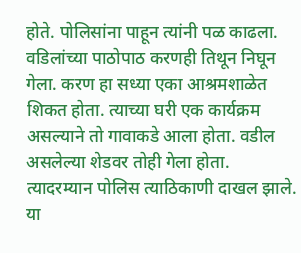होते. पोलिसांना पाहून त्यांनी पळ काढला. वडिलांच्या पाठोपाठ करणही तिथून निघून गेला. करण हा सध्या एका आश्रमशाळेत शिकत होता. त्याच्या घरी एक कार्यक्रम असल्याने तो गावाकडे आला होता. वडील असलेल्या शेडवर तोही गेला होता.
त्यादरम्यान पोलिस त्याठिकाणी दाखल झाले. या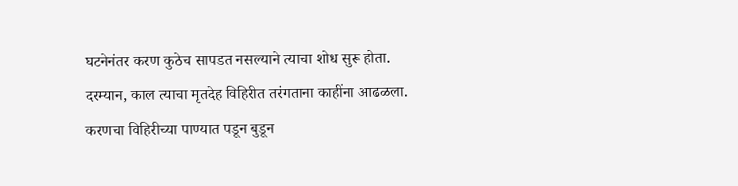घटनेनंतर करण कुठेच सापडत नसल्याने त्याचा शोध सुरू होता. दरम्यान, काल त्याचा मृतदेह विहिरीत तरंगताना काहींना आढळला. करणचा विहिरीच्या पाण्यात पडून बुडून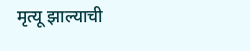मृत्यू झाल्याची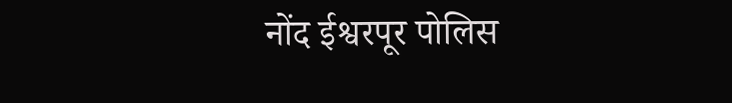नोंद ईश्वरपूर पोलिस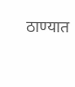ठाण्यात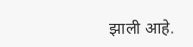झाली आहे.